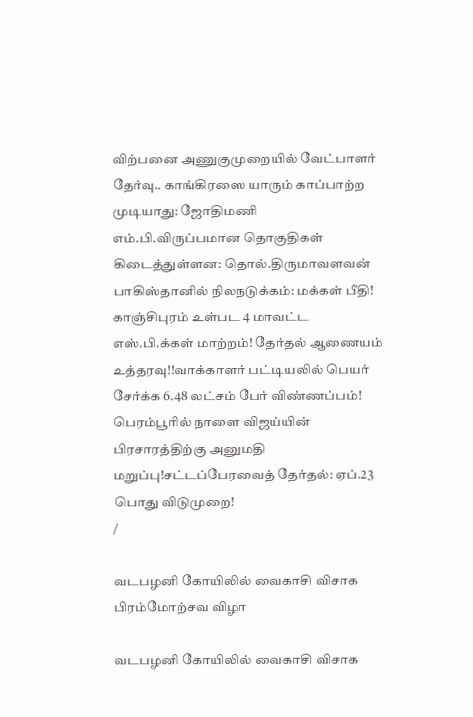விற்பனை அணுகுமுறையில் வேட்பாளர் தேர்வு.. காங்கிரஸை யாரும் காப்பாற்ற முடியாது: ஜோதிமணி எம்.பி.விருப்பமான தொகுதிகள் கிடைத்துள்ளன: தொல்.திருமாவளவன் பாகிஸ்தானில் நிலநடுக்கம்: மக்கள் பீதி! காஞ்சிபுரம் உள்பட 4 மாவட்ட எஸ்.பி.க்கள் மாற்றம்! தேர்தல் ஆணையம் உத்தரவு!!வாக்காளர் பட்டியலில் பெயர் சேர்க்க 6.48 லட்சம் பேர் விண்ணப்பம்! பெரம்பூரில் நாளை விஜய்யின் பிரசாரத்திற்கு அனுமதி மறுப்பு!சட்டப்பேரவைத் தேர்தல்: ஏப்.23 பொது விடுமுறை!
/

வடபழனி கோயிலில் வைகாசி விசாக பிரம்மோற்சவ விழா

வடபழனி கோயிலில் வைகாசி விசாக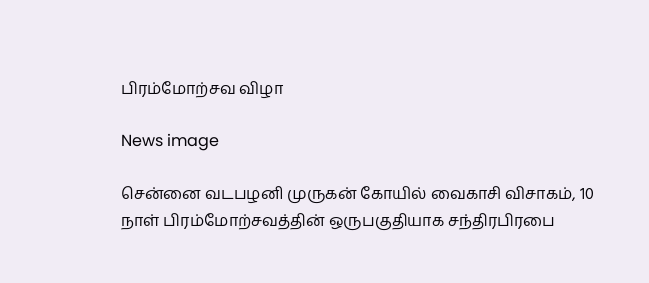பிரம்மோற்சவ விழா

News image

சென்னை வடபழனி முருகன் கோயில் வைகாசி விசாகம், 10 நாள் பிரம்மோற்சவத்தின் ஒருபகுதியாக சந்திரபிரபை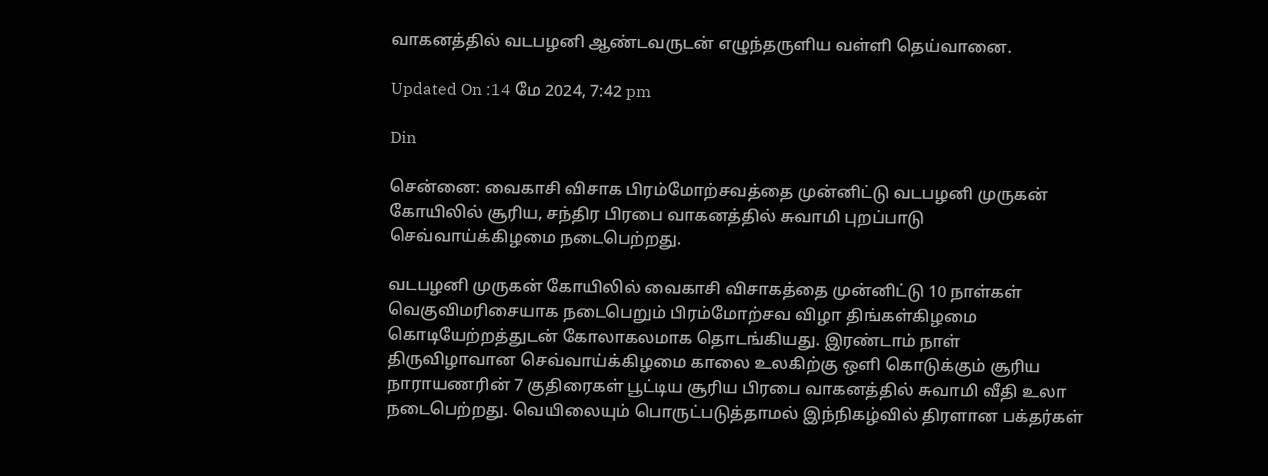வாகனத்தில் வடபழனி ஆண்டவருடன் எழுந்தருளிய வள்ளி தெய்வானை.

Updated On :14 மே 2024, 7:42 pm

Din

சென்னை: வைகாசி விசாக பிரம்மோற்சவத்தை முன்னிட்டு வடபழனி முருகன் கோயிலில் சூரிய, சந்திர பிரபை வாகனத்தில் சுவாமி புறப்பாடு செவ்வாய்க்கிழமை நடைபெற்றது.

வடபழனி முருகன் கோயிலில் வைகாசி விசாகத்தை முன்னிட்டு 10 நாள்கள் வெகுவிமரிசையாக நடைபெறும் பிரம்மோற்சவ விழா திங்கள்கிழமை கொடியேற்றத்துடன் கோலாகலமாக தொடங்கியது. இரண்டாம் நாள் திருவிழாவான செவ்வாய்க்கிழமை காலை உலகிற்கு ஒளி கொடுக்கும் சூரிய நாராயணரின் 7 குதிரைகள் பூட்டிய சூரிய பிரபை வாகனத்தில் சுவாமி வீதி உலா நடைபெற்றது. வெயிலையும் பொருட்படுத்தாமல் இந்நிகழ்வில் திரளான பக்தர்கள்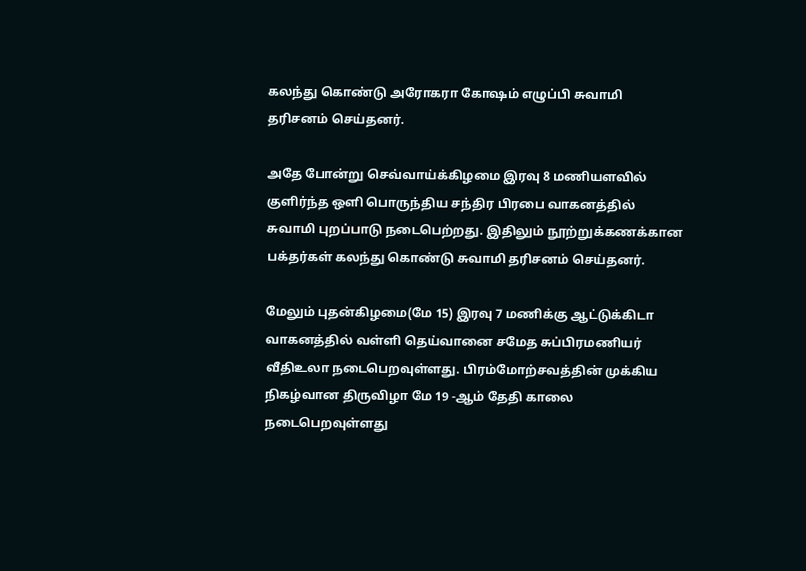கலந்து கொண்டு அரோகரா கோஷம் எழுப்பி சுவாமி தரிசனம் செய்தனர்.

அதே போன்று செவ்வாய்க்கிழமை இரவு 8 மணியளவில் குளிர்ந்த ஒளி பொருந்திய சந்திர பிரபை வாகனத்தில் சுவாமி புறப்பாடு நடைபெற்றது. இதிலும் நூற்றுக்கணக்கான பக்தர்கள் கலந்து கொண்டு சுவாமி தரிசனம் செய்தனர்.

மேலும் புதன்கிழமை(மே 15) இரவு 7 மணிக்கு ஆட்டுக்கிடா வாகனத்தில் வள்ளி தெய்வானை சமேத சுப்பிரமணியர் வீதிஉலா நடைபெறவுள்ளது. பிரம்மோற்சவத்தின் முக்கிய நிகழ்வான திருவிழா மே 19 -ஆம் தேதி காலை நடைபெறவுள்ளது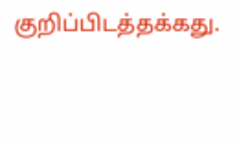குறிப்பிடத்தக்கது.